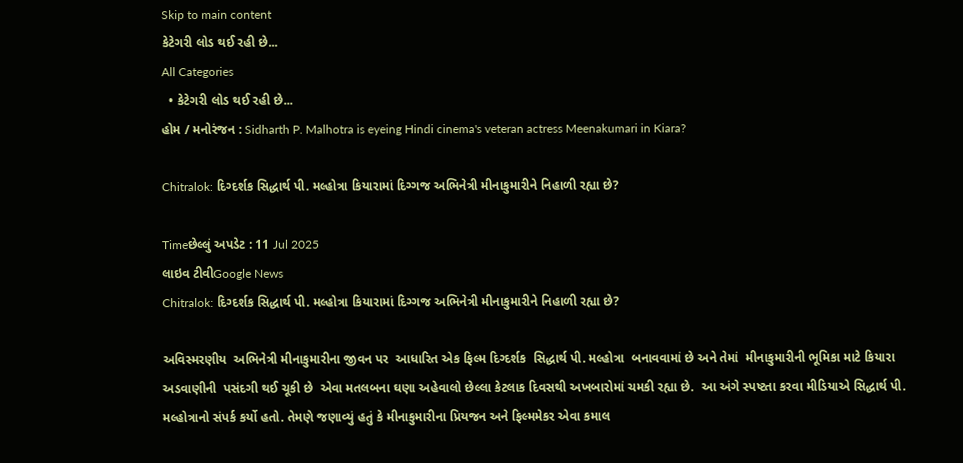Skip to main content
કેટેગરી લોડ થઈ રહી છે...
All Categories
  • કેટેગરી લોડ થઈ રહી છે...
હોમ / મનોરંજન : Sidharth P. Malhotra is eyeing Hindi cinema's veteran actress Meenakumari in Kiara?

Chitralok: દિગ્દર્શક સિદ્ધાર્થ પી. મલ્હોત્રા કિયારામાં દિગ્ગજ અભિનેત્રી મીનાકુમારીને નિહાળી રહ્યા છે?

Timeછેલ્લું અપડેટ : 11 Jul 2025
લાઇવ ટીવીGoogle News
Chitralok: દિગ્દર્શક સિદ્ધાર્થ પી. મલ્હોત્રા કિયારામાં દિગ્ગજ અભિનેત્રી મીનાકુમારીને નિહાળી રહ્યા છે?

અવિસ્મરણીય  અભિનેત્રી મીનાકુમારીના જીવન પર  આધારિત એક ફિલ્મ દિગ્દર્શક  સિદ્ધાર્થ પી. મલ્હોત્રા  બનાવવામાં છે અને તેમાં  મીનાકુમારીની ભૂમિકા માટે કિયારા અડવાણીની  પસંદગી થઈ ચૂકી છે  એવા મતલબના ઘણા અહેવાલો છેલ્લા કેટલાક દિવસથી અખબારોમાં ચમકી રહ્યા છે.  આ અંગે સ્પષ્ટતા કરવા મીડિયાએ સિદ્ધાર્થ પી. મલ્હોત્રાનો સંપર્ક કર્યો હતો. તેમણે જણાવ્યું હતું કે મીનાકુમારીના પ્રિયજન અને ફિલ્મમેકર એવા કમાલ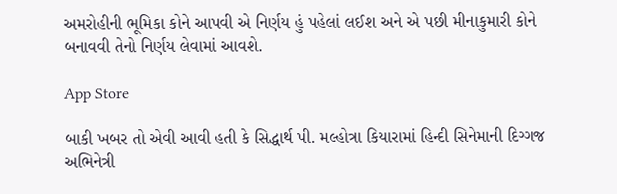અમરોહીની ભૂમિકા કોને આપવી એ નિર્ણય હું પહેલાં લઈશ અને એ પછી મીનાકુમારી કોને બનાવવી તેનો નિર્ણય લેવામાં આવશે.

App Store

બાકી ખબર તો એવી આવી હતી કે સિદ્ધાર્થ પી. મલ્હોત્રા કિયારામાં હિન્દી સિનેમાની દિગ્ગજ  અભિનેત્રી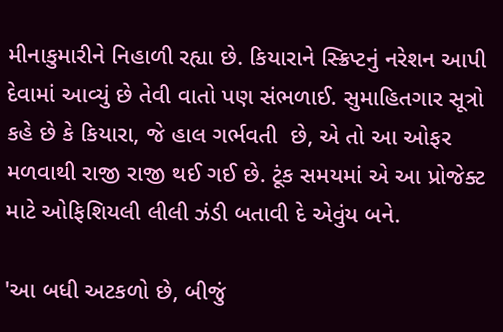મીનાકુમારીને નિહાળી રહ્યા છે. કિયારાને સ્ક્રિપ્ટનું નરેશન આપી દેવામાં આવ્યું છે તેવી વાતો પણ સંભળાઈ. સુમાહિતગાર સૂત્રો કહે છે કે કિયારા, જે હાલ ગર્ભવતી  છે, એ તો આ ઓફર મળવાથી રાજી રાજી થઈ ગઈ છે. ટૂંક સમયમાં એ આ પ્રોજેક્ટ માટે ઓફિશિયલી લીલી ઝંડી બતાવી દે એવુંય બને.

'આ બધી અટકળો છે, બીજું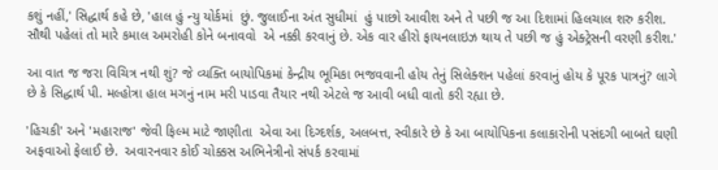કશું નહીં,' સિદ્ધાર્થ કહે છે, 'હાલ હું ન્યુ યોર્કમાં  છું. જુલાઈના અંત સુધીમાં  હું પાછો આવીશ અને તે પછી જ આ દિશામાં હિલચાલ શરુ કરીશ. સૌથી પહેલાં તો મારે કમાલ અમરોહી કોને બનાવવો  એ નક્કી કરવાનું છે. એક વાર હીરો ફાયનલાઇઝ થાય તે પછી જ હું એક્ટ્રેસની વરણી કરીશ.'

આ વાત જ જરા વિચિત્ર નથી શું? જે વ્યક્તિ બાયોપિકમાં કેન્દ્રીય ભૂમિકા ભજવવાની હોય તેનું સિલેક્શન પહેલાં કરવાનું હોય કે પૂરક પાત્રનું? લાગે છે કે સિદ્ધાર્થ પી. મલ્હોત્રા હાલ મગનું નામ મરી પાડવા તૈયાર નથી એટલે જ આવી બધી વાતો કરી રહ્યા છે.

'હિચકી' અને 'મહારાજ' જેવી ફિલ્મ માટે જાણીતા  એવા આ દિગ્દર્શક, અલબત્ત, સ્વીકારે છે કે આ બાયોપિકના કલાકારોની પસંદગી બાબતે ઘણી અફવાઓ ફેલાઈ છે.  અવારનવાર કોઈ ચોક્કસ અભિનેત્રીનો સંપર્ક કરવામાં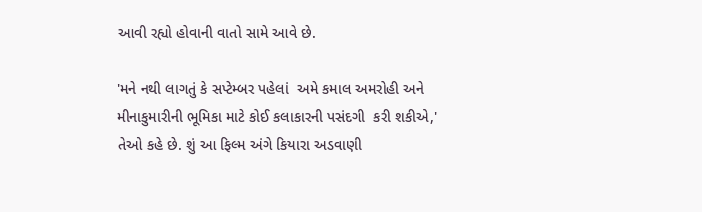આવી રહ્યો હોવાની વાતો સામે આવે છે.

'મને નથી લાગતું કે સપ્ટેમ્બર પહેલાં  અમે કમાલ અમરોહી અને મીનાકુમારીની ભૂમિકા માટે કોઈ કલાકારની પસંદગી  કરી શકીએ,' તેઓ કહે છે. શું આ ફિલ્મ અંગે કિયારા અડવાણી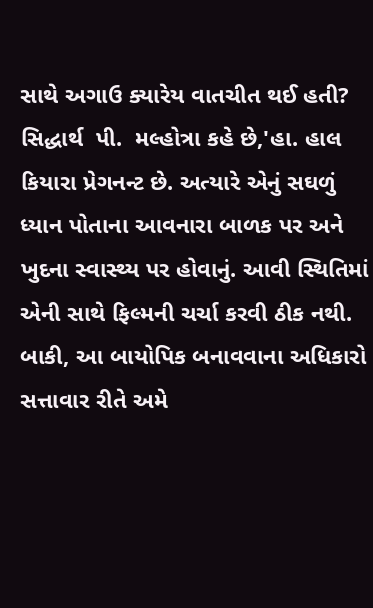સાથે અગાઉ ક્યારેય વાતચીત થઈ હતી?  સિદ્ધાર્થ  પી.  મલ્હોત્રા કહે છે,'હા. હાલ કિયારા પ્રેગનન્ટ છે. અત્યારે એનું સઘળું ધ્યાન પોતાના આવનારા બાળક પર અને ખુદના સ્વાસ્થ્ય પર હોવાનું. આવી સ્થિતિમાં એની સાથે ફિલ્મની ચર્ચા કરવી ઠીક નથી. બાકી, આ બાયોપિક બનાવવાના અધિકારો સત્તાવાર રીતે અમે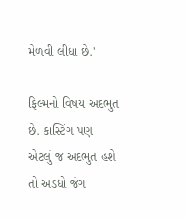મેળવી લીધા છે.'

ફિલ્મનો વિષય અદભુત છે. કાસ્ટિંગ પણ એટલું જ અદભુત હશે તો અડધો જંગ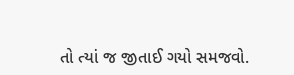તો ત્યાં જ જીતાઈ ગયો સમજવો.